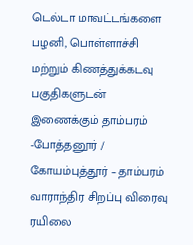டெல்டா மாவட்டங்களை பழனி, பொள்ளாச்சி மற்றும் கிணத்துக்கடவு பகுதிகளுடன் இணைக்கும் தாம்பரம் -போத்தனூர் / கோயம்புத்தூர் – தாம்பரம் வாராந்திர சிறப்பு விரைவு ரயிலை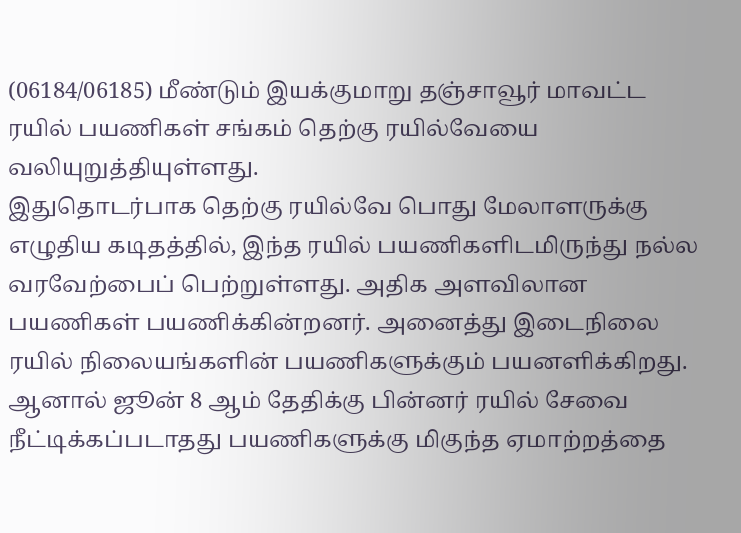(06184/06185) மீண்டும் இயக்குமாறு தஞ்சாவூர் மாவட்ட ரயில் பயணிகள் சங்கம் தெற்கு ரயில்வேயை வலியுறுத்தியுள்ளது.
இதுதொடர்பாக தெற்கு ரயில்வே பொது மேலாளருக்கு எழுதிய கடிதத்தில், இந்த ரயில் பயணிகளிடமிருந்து நல்ல வரவேற்பைப் பெற்றுள்ளது. அதிக அளவிலான பயணிகள் பயணிக்கின்றனர். அனைத்து இடைநிலை ரயில் நிலையங்களின் பயணிகளுக்கும் பயனளிக்கிறது. ஆனால் ஜூன் 8 ஆம் தேதிக்கு பின்னர் ரயில் சேவை நீட்டிக்கப்படாதது பயணிகளுக்கு மிகுந்த ஏமாற்றத்தை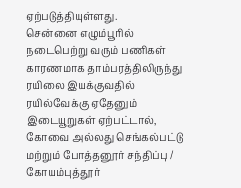ஏற்படுத்தியுள்ளது.
சென்னை எழும்பூரில் நடைபெற்று வரும் பணிகள் காரணமாக தாம்பரத்திலிருந்து ரயிலை இயக்குவதில் ரயில்வேக்கு ஏதேனும் இடையூறுகள் ஏற்பட்டால், கோவை அல்லது செங்கல்பட்டு மற்றும் போத்தனூர் சந்திப்பு / கோயம்புத்தூர்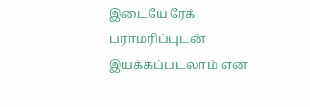இடையே ரேக் பராமரிப்புடன் இயக்கப்படலாம் என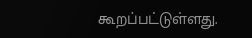கூறப்பட்டுள்ளது.